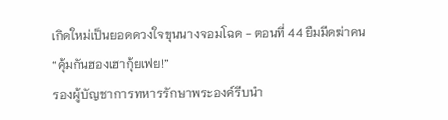เกิดใหม่เป็นยอดดวงใจขุนนางจอมโฉด - ตอนที่ 44 ยืมมีดฆ่าคน
“คุ้มกันฮองเฮากุ้ยเฟย!”
รองผู้บัญชาการทหารรักษาพระองค์รีบนำ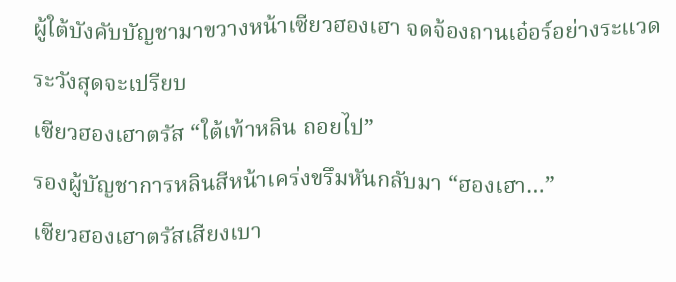ผู้ใต้บังคับบัญชามาขวางหน้าเซียวฮองเฮา จดจ้องถานเอ๋อร์อย่างระแวดระวังสุดจะเปรียบ
เซียวฮองเฮาตรัส “ใต้เท้าหลิน ถอยไป”
รองผู้บัญชาการหลินสีหน้าเคร่งขรึมหันกลับมา “ฮองเฮา…”
เซียวฮองเฮาตรัสเสียงเบา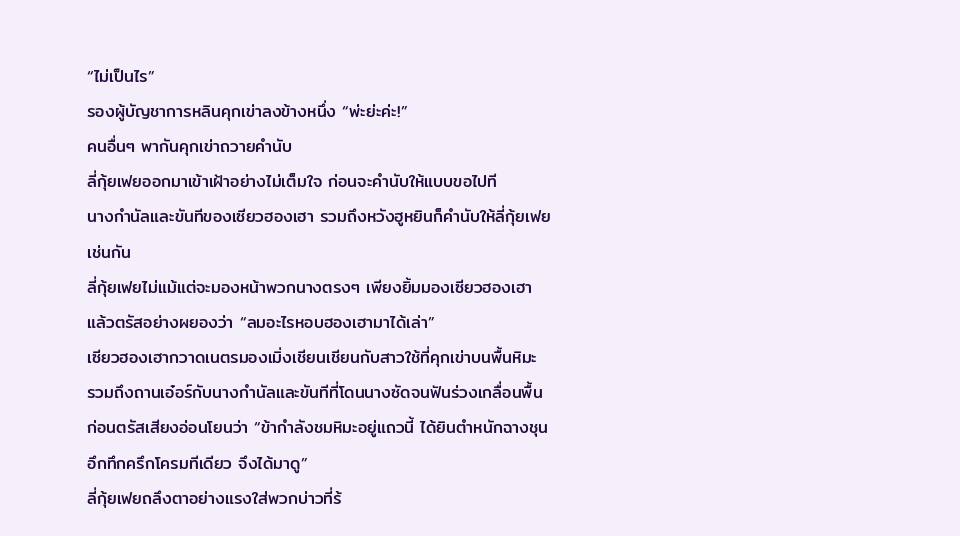“ไม่เป็นไร”
รองผู้บัญชาการหลินคุกเข่าลงข้างหนึ่ง “พ่ะย่ะค่ะ!”
คนอื่นๆ พากันคุกเข่าถวายคำนับ
ลี่กุ้ยเฟยออกมาเข้าเฝ้าอย่างไม่เต็มใจ ก่อนจะคำนับให้แบบขอไปที
นางกำนัลและขันทีของเซียวฮองเฮา รวมถึงหวังฮูหยินก็คำนับให้ลี่กุ้ยเฟยเช่นกัน
ลี่กุ้ยเฟยไม่แม้แต่จะมองหน้าพวกนางตรงๆ เพียงยิ้มมองเซียวฮองเฮา แล้วตรัสอย่างผยองว่า “ลมอะไรหอบฮองเฮามาได้เล่า”
เซียวฮองเฮากวาดเนตรมองเมิ่งเชียนเชียนกับสาวใช้ที่คุกเข่าบนพื้นหิมะ รวมถึงถานเอ๋อร์กับนางกำนัลและขันทีที่โดนนางซัดจนฟันร่วงเกลื่อนพื้น ก่อนตรัสเสียงอ่อนโยนว่า “ข้ากำลังชมหิมะอยู่แถวนี้ ได้ยินตำหนักฉางชุนอึกทึกครึกโครมทีเดียว จึงได้มาดู”
ลี่กุ้ยเฟยถลึงตาอย่างแรงใส่พวกบ่าวที่ร้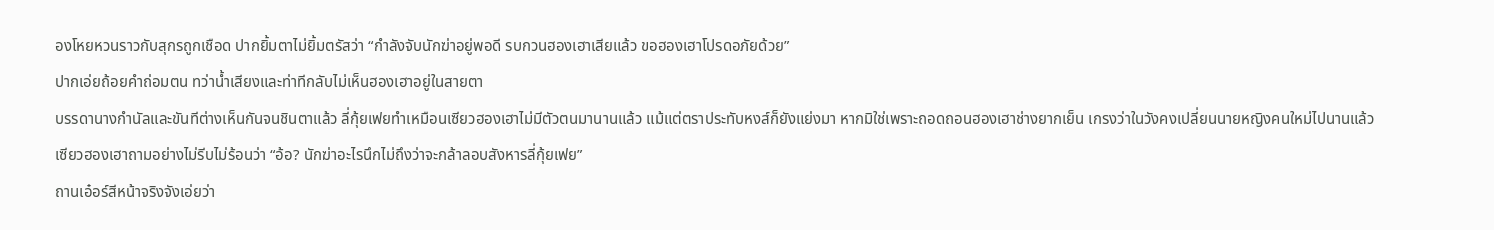องโหยหวนราวกับสุกรถูกเชือด ปากยิ้มตาไม่ยิ้มตรัสว่า “กำลังจับนักฆ่าอยู่พอดี รบกวนฮองเฮาเสียแล้ว ขอฮองเฮาโปรดอภัยด้วย”
ปากเอ่ยถ้อยคำถ่อมตน ทว่าน้ำเสียงและท่าทีกลับไม่เห็นฮองเฮาอยู่ในสายตา
บรรดานางกำนัลและขันทีต่างเห็นกันจนชินตาแล้ว ลี่กุ้ยเฟยทำเหมือนเซียวฮองเฮาไม่มีตัวตนมานานแล้ว แม้แต่ตราประทับหงส์ก็ยังแย่งมา หากมิใช่เพราะถอดถอนฮองเฮาช่างยากเย็น เกรงว่าในวังคงเปลี่ยนนายหญิงคนใหม่ไปนานแล้ว
เซียวฮองเฮาถามอย่างไม่รีบไม่ร้อนว่า “อ้อ? นักฆ่าอะไรนึกไม่ถึงว่าจะกล้าลอบสังหารลี่กุ้ยเฟย”
ถานเอ๋อร์สีหน้าจริงจังเอ่ยว่า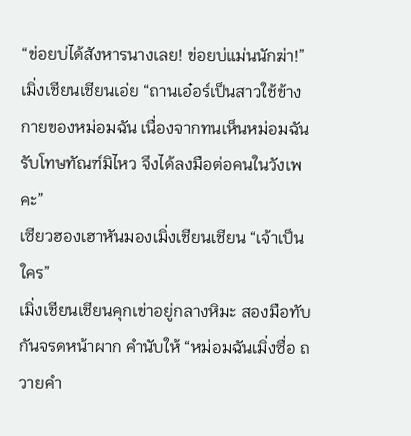“ข่อยบ่ได้สังหารนางเลย! ข่อยบ่แม่นนักฆ่า!”
เมิ่งเชียนเชียนเอ่ย “ถานเอ๋อร์เป็นสาวใช้ข้างกายของหม่อมฉัน เนื่องจากทนเห็นหม่อมฉันรับโทษทัณฑ์มิไหว จึงได้ลงมือต่อคนในวังเพคะ”
เซียวฮองเฮาหันมองเมิ่งเชียนเชียน “เจ้าเป็นใคร”
เมิ่งเชียนเชียนคุกเข่าอยู่กลางหิมะ สองมือทับกันจรดหน้าผาก คำนับให้ “หม่อมฉันเมิ่งซื่อ ถวายคำ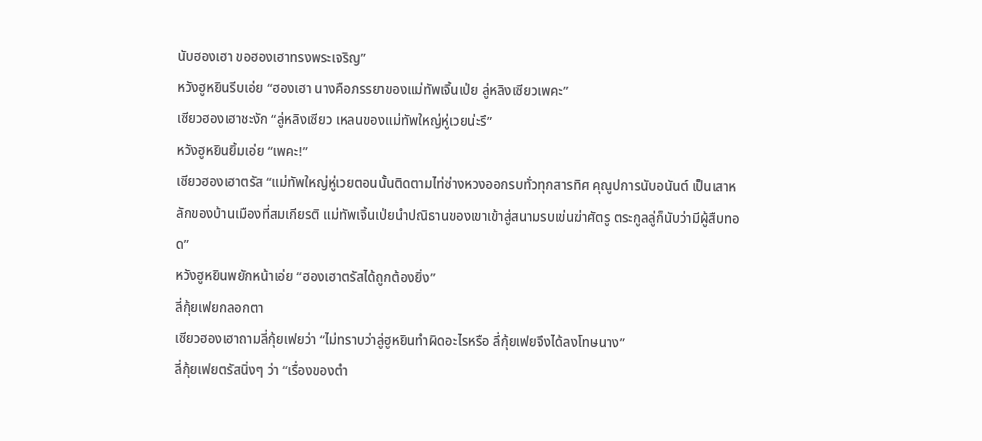นับฮองเฮา ขอฮองเฮาทรงพระเจริญ”
หวังฮูหยินรีบเอ่ย “ฮองเฮา นางคือภรรยาของแม่ทัพเจิ้นเป่ย ลู่หลิงเซียวเพคะ”
เซียวฮองเฮาชะงัก “ลู่หลิงเซียว เหลนของแม่ทัพใหญ่หู่เวยน่ะรึ”
หวังฮูหยินยิ้มเอ่ย “เพคะ!”
เซียวฮองเฮาตรัส “แม่ทัพใหญ่หู่เวยตอนนั้นติดตามไท่ซ่างหวงออกรบทั่วทุกสารทิศ คุณูปการนับอนันต์ เป็นเสาหลักของบ้านเมืองที่สมเกียรติ แม่ทัพเจิ้นเป่ยนำปณิธานของเขาเข้าสู่สนามรบเข่นฆ่าศัตรู ตระกูลลู่ก็นับว่ามีผู้สืบทอด”
หวังฮูหยินพยักหน้าเอ่ย “ฮองเฮาตรัสได้ถูกต้องยิ่ง”
ลี่กุ้ยเฟยกลอกตา
เซียวฮองเฮาถามลี่กุ้ยเฟยว่า “ไม่ทราบว่าลู่ฮูหยินทำผิดอะไรหรือ ลึ่กุ้ยเฟยจึงได้ลงโทษนาง”
ลี่กุ้ยเฟยตรัสนิ่งๆ ว่า “เรื่องของตำ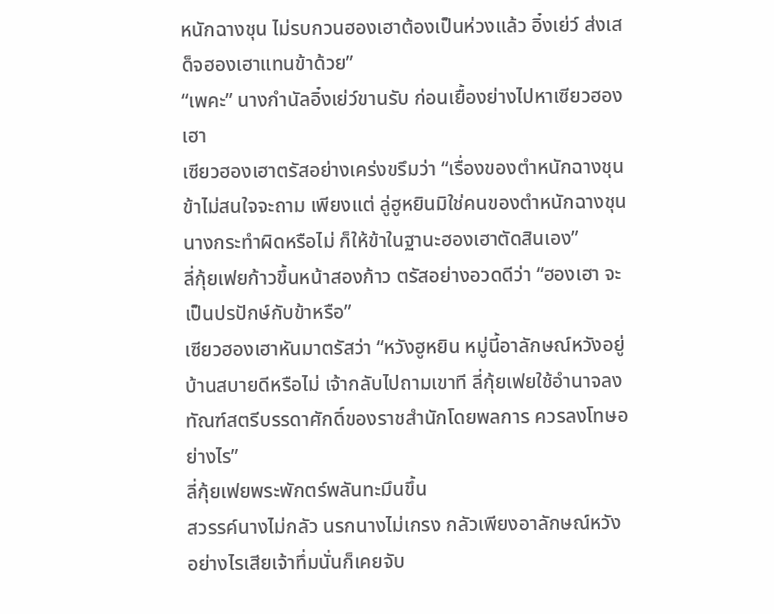หนักฉางชุน ไม่รบกวนฮองเฮาต้องเป็นห่วงแล้ว อิ๋งเย่ว์ ส่งเสด็จฮองเฮาแทนข้าด้วย”
“เพคะ” นางกำนัลอิ๋งเย่ว์ขานรับ ก่อนเยื้องย่างไปหาเซียวฮองเฮา
เซียวฮองเฮาตรัสอย่างเคร่งขรึมว่า “เรื่องของตำหนักฉางชุน ข้าไม่สนใจจะถาม เพียงแต่ ลู่ฮูหยินมิใช่คนของตำหนักฉางชุน นางกระทำผิดหรือไม่ ก็ให้ข้าในฐานะฮองเฮาตัดสินเอง”
ลี่กุ้ยเฟยก้าวขึ้นหน้าสองก้าว ตรัสอย่างอวดดีว่า “ฮองเฮา จะเป็นปรปักษ์กับข้าหรือ”
เซียวฮองเฮาหันมาตรัสว่า “หวังฮูหยิน หมู่นี้อาลักษณ์หวังอยู่บ้านสบายดีหรือไม่ เจ้ากลับไปถามเขาที ลี่กุ้ยเฟยใช้อำนาจลงทัณฑ์สตรีบรรดาศักดิ์ของราชสำนักโดยพลการ ควรลงโทษอย่างไร”
ลี่กุ้ยเฟยพระพักตร์พลันทะมึนขึ้น
สวรรค์นางไม่กลัว นรกนางไม่เกรง กลัวเพียงอาลักษณ์หวัง อย่างไรเสียเจ้าทึ่มนั่นก็เคยจับ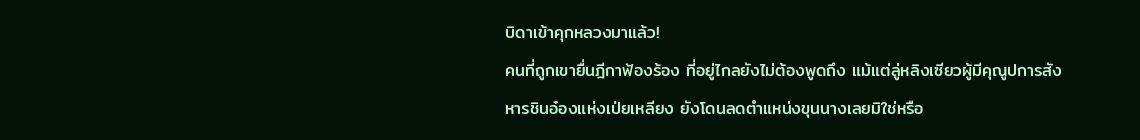บิดาเข้าคุกหลวงมาแล้ว!
คนที่ถูกเขายื่นฎีกาฟ้องร้อง ที่อยู่ไกลยังไม่ต้องพูดถึง แม้แต่ลู่หลิงเซียวผู้มีคุณูปการสังหารชินอ๋องแห่งเป่ยเหลียง ยังโดนลดตำแหน่งขุนนางเลยมิใช่หรือ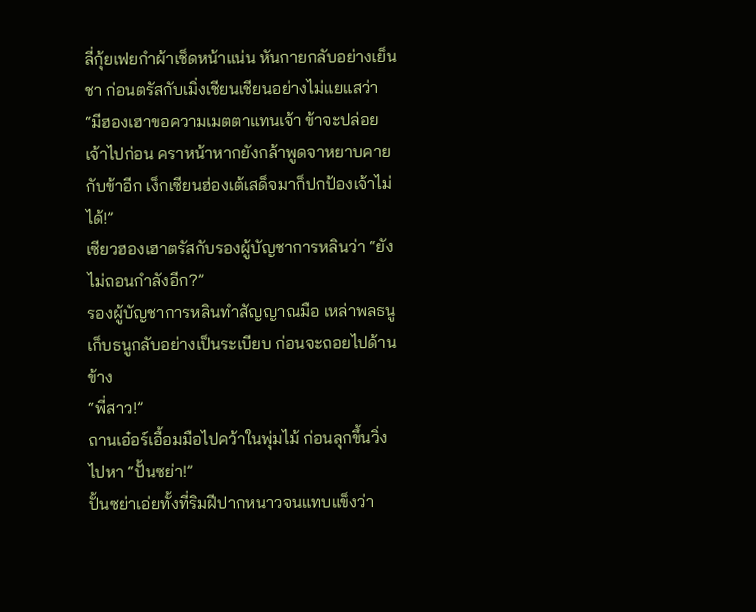ลี่กุ้ยเฟยกำผ้าเช็ดหน้าแน่น หันกายกลับอย่างเย็นชา ก่อนตรัสกับเมิ่งเชียนเชียนอย่างไม่แยแสว่า “มีฮองเฮาขอความเมตตาแทนเจ้า ข้าจะปล่อยเจ้าไปก่อน คราหน้าหากยังกล้าพูดจาหยาบคายกับข้าอีก เง็กเซียนฮ่องเต้เสด็จมาก็ปกป้องเจ้าไม่ได้!”
เซียวฮองเฮาตรัสกับรองผู้บัญชาการหลินว่า “ยังไม่ถอนกำลังอีก?”
รองผู้บัญชาการหลินทำสัญญาณมือ เหล่าพลธนูเก็บธนูกลับอย่างเป็นระเบียบ ก่อนจะถอยไปด้านข้าง
“พี่สาว!”
ถานเอ๋อร์เอื้อมมือไปคว้าในพุ่มไม้ ก่อนลุกขึ้นวิ่งไปหา “ปั้นซย่า!”
ปั้นซย่าเอ่ยทั้งที่ริมฝีปากหนาวจนแทบแข็งว่า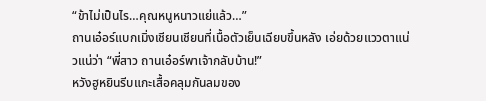“ข้าไม่เป็นไร…คุณหนูหนาวแย่แล้ว…”
ถานเอ๋อร์แบกเมิ่งเชียนเชียนที่เนื้อตัวเย็นเฉียบขึ้นหลัง เอ่ยด้วยแววตาแน่วแน่ว่า “พี่สาว ถานเอ๋อร์พาเจ้ากลับบ้าน!”
หวังฮูหยินรีบแกะเสื้อคลุมกันลมของ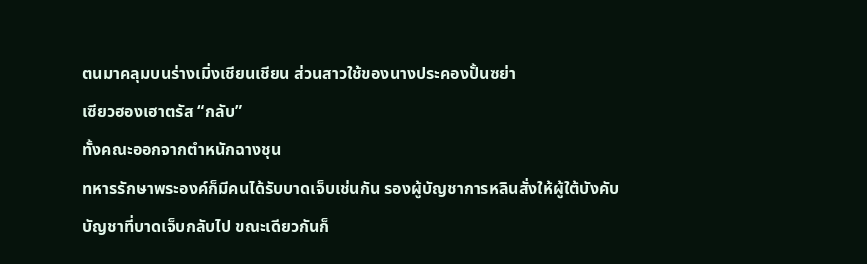ตนมาคลุมบนร่างเมิ่งเชียนเชียน ส่วนสาวใช้ของนางประคองปั้นซย่า
เซียวฮองเฮาตรัส “กลับ”
ทั้งคณะออกจากตำหนักฉางชุน
ทหารรักษาพระองค์ก็มีคนได้รับบาดเจ็บเช่นกัน รองผู้บัญชาการหลินสั่งให้ผู้ใต้บังคับบัญชาที่บาดเจ็บกลับไป ขณะเดียวกันก็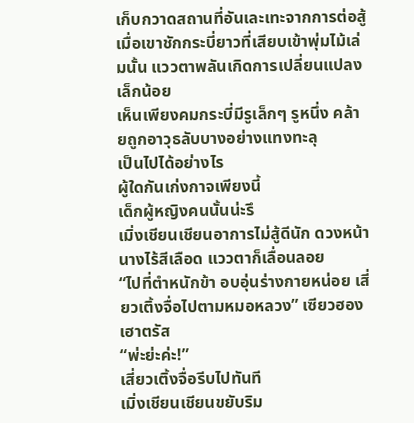เก็บกวาดสถานที่อันเละเทะจากการต่อสู้ เมื่อเขาชักกระบี่ยาวที่เสียบเข้าพุ่มไม้เล่มนั้น แววตาพลันเกิดการเปลี่ยนแปลงเล็กน้อย
เห็นเพียงคมกระบี่มีรูเล็กๆ รูหนึ่ง คล้ายถูกอาวุธลับบางอย่างแทงทะลุ
เป็นไปได้อย่างไร
ผู้ใดกันเก่งกาจเพียงนี้
เด็กผู้หญิงคนนั้นน่ะรึ
เมิ่งเชียนเชียนอาการไม่สู้ดีนัก ดวงหน้านางไร้สีเลือด แววตาก็เลื่อนลอย
“ไปที่ตำหนักข้า อบอุ่นร่างกายหน่อย เสี่ยวเติ้งจื่อไปตามหมอหลวง” เซียวฮองเฮาตรัส
“พ่ะย่ะค่ะ!”
เสี่ยวเติ้งจื่อรีบไปทันที
เมิ่งเชียนเชียนขยับริม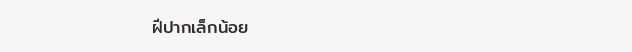ฝีปากเล็กน้อย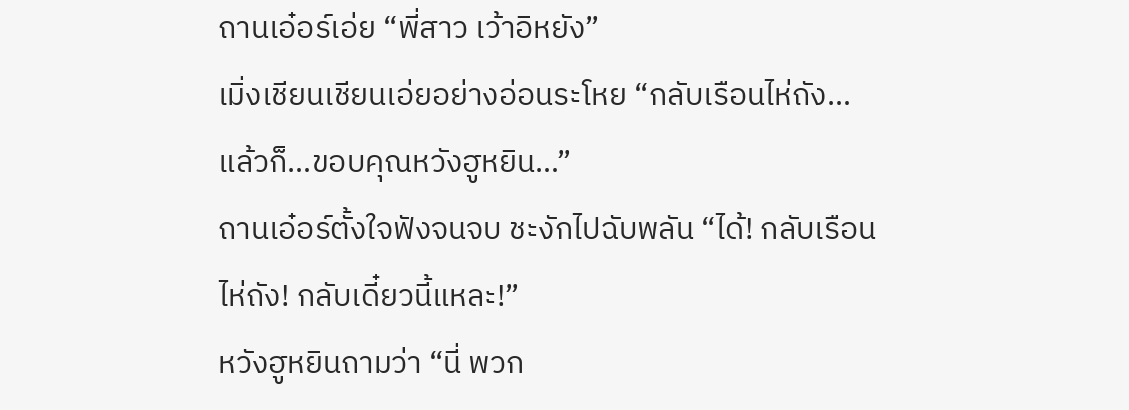ถานเอ๋อร์เอ่ย “พี่สาว เว้าอิหยัง”
เมิ่งเชียนเชียนเอ่ยอย่างอ่อนระโหย “กลับเรือนไห่ถัง…แล้วก็…ขอบคุณหวังฮูหยิน…”
ถานเอ๋อร์ตั้งใจฟังจนจบ ชะงักไปฉับพลัน “ได้! กลับเรือนไห่ถัง! กลับเดี๋ยวนี้แหละ!”
หวังฮูหยินถามว่า “นี่ พวก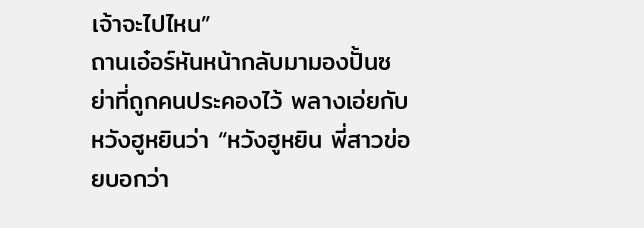เจ้าจะไปไหน”
ถานเอ๋อร์หันหน้ากลับมามองปั้นซย่าที่ถูกคนประคองไว้ พลางเอ่ยกับหวังฮูหยินว่า “หวังฮูหยิน พี่สาวข่อยบอกว่า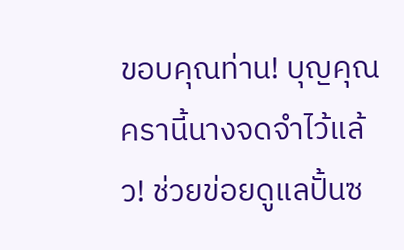ขอบคุณท่าน! บุญคุณครานี้นางจดจำไว้แล้ว! ช่วยข่อยดูแลปั้นซ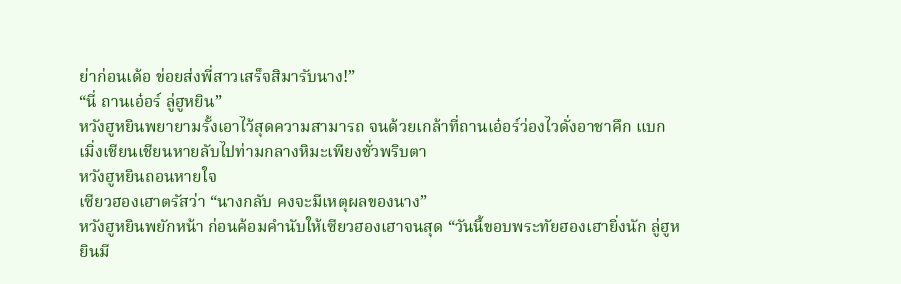ย่าก่อนเด้อ ข่อยส่งพี่สาวเสร็จสิมารับนาง!”
“นี่ ถานเอ๋อร์ ลู่ฮูหยิน”
หวังฮูหยินพยายามรั้งเอาไว้สุดความสามารถ จนด้วยเกล้าที่ถานเอ๋อร์ว่องไวดั่งอาชาคึก แบกเมิ่งเชียนเชียนหายลับไปท่ามกลางหิมะเพียงชั่วพริบตา
หวังฮูหยินถอนหายใจ
เซียวฮองเฮาตรัสว่า “นางกลับ คงจะมีเหตุผลของนาง”
หวังฮูหยินพยักหน้า ก่อนค้อมคำนับให้เซียวฮองเฮาจนสุด “วันนี้ขอบพระทัยฮองเฮายิ่งนัก ลู่ฮูหยินมี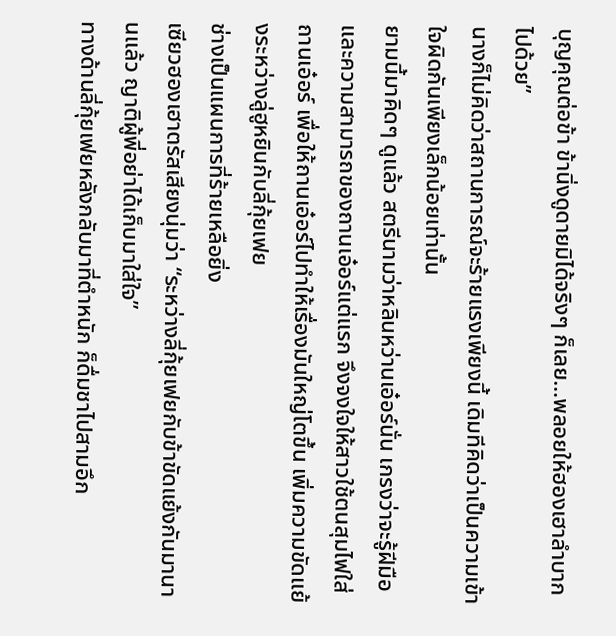บุญคุณต่อข้า ข้านิ่งดูดายมิได้จริงๆ ก็เลย…พลอยให้ฮองเฮาลำบากไปด้วย”
นางก็ไม่คิดว่าสถานการณ์จะร้ายแรงเพียงนี้ เดิมทีคิดว่าเป็นความเข้าใจผิดกันเพียงเล็กน้อยเท่านั้น
ยามนี้มาคิดๆ ดูแล้ว สตรีนามว่าหลินหว่านเอ๋อร์นั่น เกรงว่าจะรู้ฝีมือและความสามารถของถานเอ๋อร์แต่แรก จึงจงใจให้สาวใช้ตนสุมไฟใส่ถานเอ๋อร์ เพื่อให้ถานเอ๋อร์ไปทำให้เรื่องมันใหญ่โตขึ้น เพิ่มความขัดแย้งระหว่างลู่ฮูหยินกับลี่กุ้ยเฟย
ช่างเป็นแผนการที่ร้ายเหลือยิ่ง
เซียวฮองเฮาตรัสเสียงนุ่มว่า “ระหว่างลี่กุ้ยเฟยกับข้าขัดแย้งกันมานานแล้ว ญาติผู้พี่อย่าได้เก็บมาใส่ใจ”
ทางด้านลี่กุ้ยเฟยหลังกลับมาที่ตำหนัก ก็ดื่มชาไปสามอึก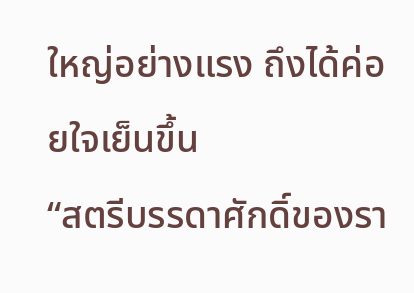ใหญ่อย่างแรง ถึงได้ค่อยใจเย็นขึ้น
“สตรีบรรดาศักดิ์ของรา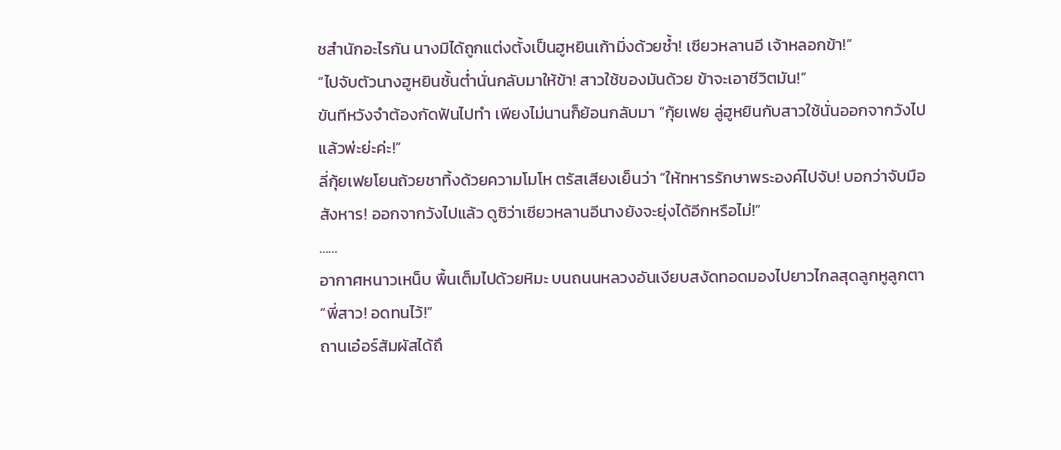ชสำนักอะไรกัน นางมิได้ถูกแต่งตั้งเป็นฮูหยินเก้ามิ่งด้วยซ้ำ! เซียวหลานอี เจ้าหลอกข้า!”
“ไปจับตัวนางฮูหยินชั้นต่ำนั่นกลับมาให้ข้า! สาวใช้ของมันด้วย ข้าจะเอาชีวิตมัน!”
ขันทีหวังจำต้องกัดฟันไปทำ เพียงไม่นานก็ย้อนกลับมา “กุ้ยเฟย ลู่ฮูหยินกับสาวใช้นั่นออกจากวังไปแล้วพ่ะย่ะค่ะ!”
ลี่กุ้ยเฟยโยนถ้วยชาทิ้งด้วยความโมโห ตรัสเสียงเย็นว่า “ให้ทหารรักษาพระองค์ไปจับ! บอกว่าจับมือสังหาร! ออกจากวังไปแล้ว ดูซิว่าเซียวหลานอีนางยังจะยุ่งได้อีกหรือไม่!”
……
อากาศหนาวเหน็บ พื้นเต็มไปด้วยหิมะ บนถนนหลวงอันเงียบสงัดทอดมองไปยาวไกลสุดลูกหูลูกตา
“พี่สาว! อดทนไว้!”
ถานเอ๋อร์สัมผัสได้ถึ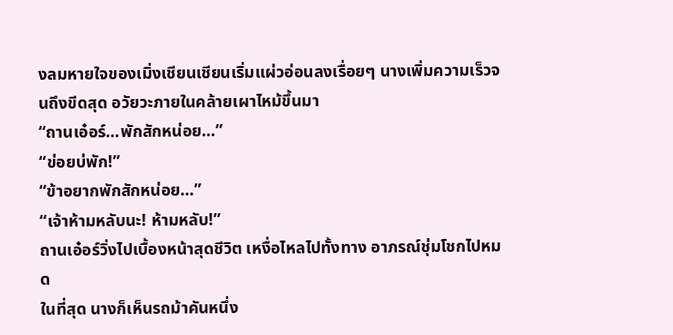งลมหายใจของเมิ่งเชียนเชียนเริ่มแผ่วอ่อนลงเรื่อยๆ นางเพิ่มความเร็วจนถึงขีดสุด อวัยวะภายในคล้ายเผาไหม้ขึ้นมา
“ถานเอ๋อร์…พักสักหน่อย…”
“ข่อยบ่พัก!”
“ข้าอยากพักสักหน่อย…”
“เจ้าห้ามหลับนะ! ห้ามหลับ!”
ถานเอ๋อร์วิ่งไปเบื้องหน้าสุดชีวิต เหงื่อไหลไปทั้งทาง อาภรณ์ชุ่มโชกไปหมด
ในที่สุด นางก็เห็นรถม้าคันหนึ่ง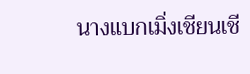นางแบกเมิ่งเชียนเชี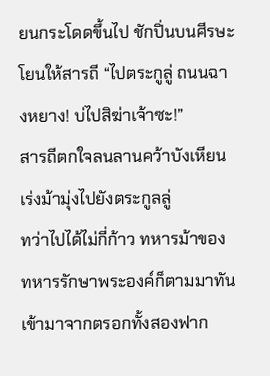ยนกระโดดขึ้นไป ชักปิ่นบนศีรษะโยนให้สารถี “ไปตระกูลู่ ถนนฉางหยาง! บ่ไปสิฆ่าเจ้าซะ!”
สารถีตกใจลนลานคว้าบังเหียน เร่งม้ามุ่งไปยังตระกูลลู่
ทว่าไปได้ไม่กี่ก้าว ทหารม้าของทหารรักษาพระองค์ก็ตามมาทัน เข้ามาจากตรอกทั้งสองฟาก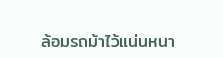ล้อมรถม้าไว้แน่นหนา